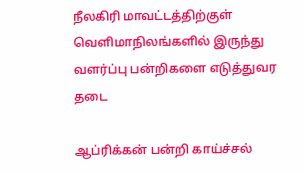நீலகிரி மாவட்டத்திற்குள் வெளிமாநிலங்களில் இருந்து வளர்ப்பு பன்றிகளை எடுத்துவர தடை

ஆப்ரிக்கன் பன்றி காய்ச்சல்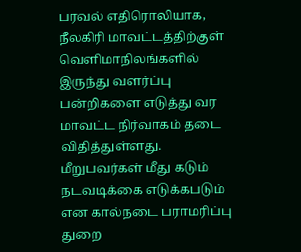பரவல் எதிரொலியாக, நீலகிரி மாவட்டத்திற்குள் வெளிமாநிலங்களில் இருந்து வளர்ப்பு பன்றிகளை எடுத்து வர மாவட்ட நிர்வாகம் தடை விதித்துள்ளது. மீறுபவர்கள் மீது கடும் நடவடிக்கை எடுக்கபடும் என கால்நடை பராமரிப்பு துறை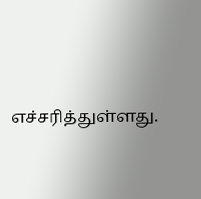எச்சரித்துள்ளது.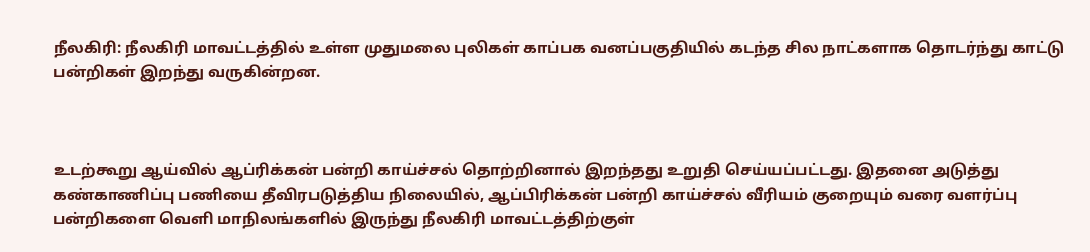நீலகிரி: நீலகிரி மாவட்டத்தில் உள்ள முதுமலை புலிகள் காப்பக வனப்பகுதியில் கடந்த சில நாட்களாக தொடர்ந்து காட்டு பன்றிகள் இறந்து வருகின்றன.



உடற்கூறு ஆய்வில் ஆப்ரிக்கன் பன்றி காய்ச்சல் தொற்றினால் இறந்தது உறுதி செய்யப்பட்டது. இதனை அடுத்து கண்காணிப்பு பணியை தீவிரபடுத்திய நிலையில், ஆப்பிரிக்கன் பன்றி காய்ச்சல் வீரியம் குறையும் வரை வளர்ப்பு பன்றிகளை வெளி மாநிலங்களில் இருந்து நீலகிரி மாவட்டத்திற்குள்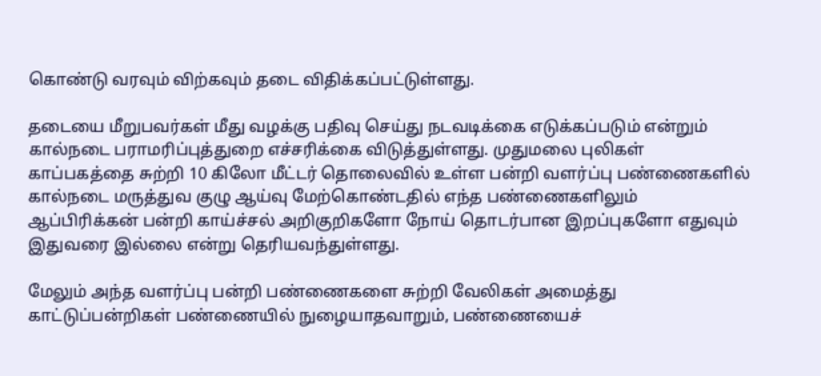கொண்டு வரவும் விற்கவும் தடை விதிக்கப்பட்டுள்ளது.

தடையை மீறுபவர்கள் மீது வழக்கு பதிவு செய்து நடவடிக்கை எடுக்கப்படும் என்றும் கால்நடை பராமரிப்புத்துறை எச்சரிக்கை விடுத்துள்ளது. முதுமலை புலிகள் காப்பகத்தை சுற்றி 10 கிலோ மீட்டர் தொலைவில் உள்ள பன்றி வளர்ப்பு பண்ணைகளில் கால்நடை மருத்துவ குழு ஆய்வு மேற்கொண்டதில் எந்த பண்ணைகளிலும் ஆப்பிரிக்கன் பன்றி காய்ச்சல் அறிகுறிகளோ நோய் தொடர்பான இறப்புகளோ எதுவும் இதுவரை இல்லை என்று தெரியவந்துள்ளது.

மேலும் அந்த வளர்ப்பு பன்றி பண்ணைகளை சுற்றி வேலிகள் அமைத்து காட்டுப்பன்றிகள் பண்ணையில் நுழையாதவாறும், பண்ணையைச்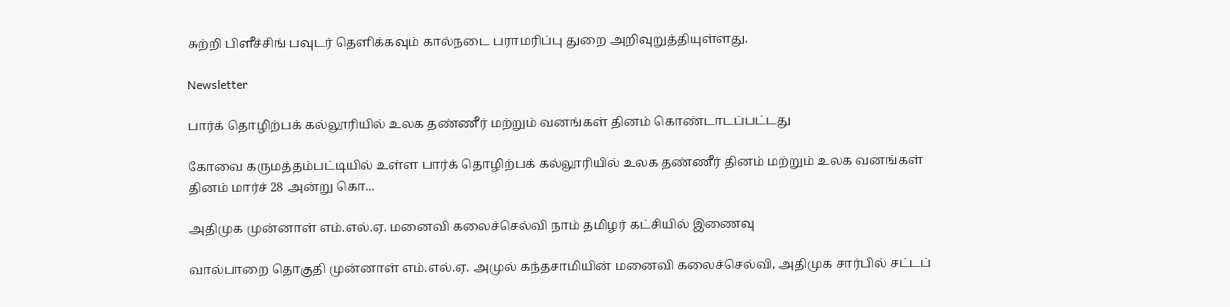சுற்றி பிளீச்சிங் பவுடர் தெளிக்கவும் கால்நடை பராமரிப்பு துறை அறிவுறுத்தியுள்ளது.

Newsletter

பார்க் தொழிற்பக் கல்லூரியில் உலக தண்ணீர் மற்றும் வனங்கள் தினம் கொண்டாடப்பட்டது

கோவை கருமத்தம்பட்டியில் உள்ள பார்க் தொழிற்பக் கல்லூரியில் உலக தண்ணீர் தினம் மற்றும் உலக வனங்கள் தினம் மார்ச் 28 அன்று கொ...

அதிமுக முன்னாள் எம்.எல்.ஏ. மனைவி கலைச்செல்வி நாம் தமிழர் கட்சியில் இணைவு

வால்பாறை தொகுதி முன்னாள் எம்.எல்.ஏ. அமுல் கந்தசாமியின் மனைவி கலைச்செல்வி, அதிமுக சார்பில் சட்டப்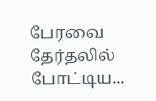பேரவை தேர்தலில் போட்டிய...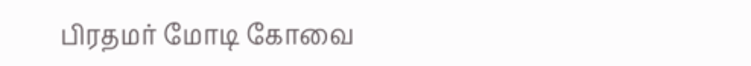பிரதமர் மோடி கோவை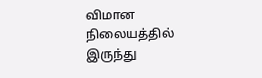விமான நிலையத்தில் இருந்து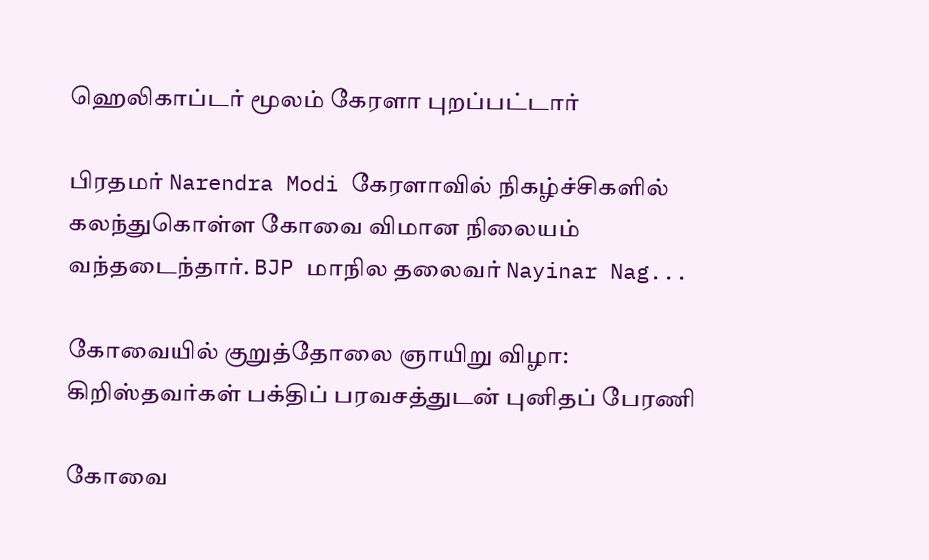ஹெலிகாப்டர் மூலம் கேரளா புறப்பட்டார்

பிரதமர் Narendra Modi கேரளாவில் நிகழ்ச்சிகளில் கலந்துகொள்ள கோவை விமான நிலையம் வந்தடைந்தார். BJP மாநில தலைவர் Nayinar Nag...

கோவையில் குறுத்தோலை ஞாயிறு விழா: கிறிஸ்தவர்கள் பக்திப் பரவசத்துடன் புனிதப் பேரணி

கோவை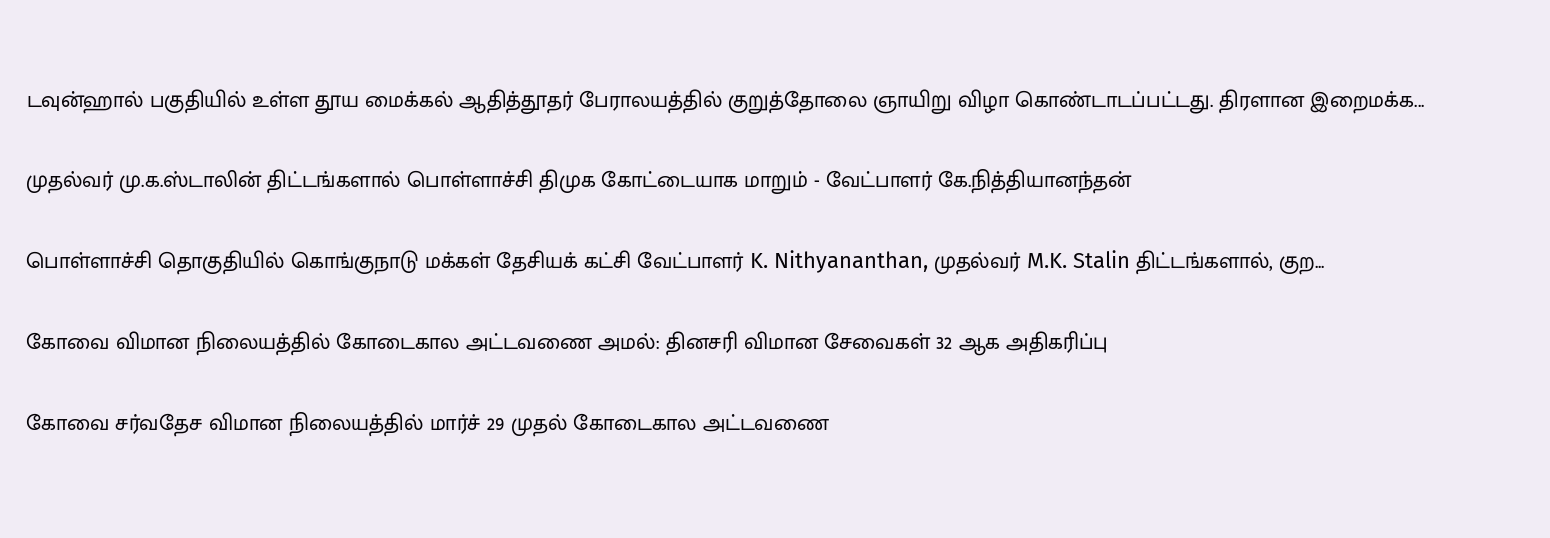டவுன்ஹால் பகுதியில் உள்ள தூய மைக்கல் ஆதித்தூதர் பேராலயத்தில் குறுத்தோலை ஞாயிறு விழா கொண்டாடப்பட்டது. திரளான இறைமக்க...

முதல்வர் மு.க.ஸ்டாலின் திட்டங்களால் பொள்ளாச்சி திமுக கோட்டையாக மாறும் - வேட்பாளர் கே.நித்தியானந்தன்

பொள்ளாச்சி தொகுதியில் கொங்குநாடு மக்கள் தேசியக் கட்சி வேட்பாளர் K. Nithyananthan, முதல்வர் M.K. Stalin திட்டங்களால், குற...

கோவை விமான நிலையத்தில் கோடைகால அட்டவணை அமல்: தினசரி விமான சேவைகள் 32 ஆக அதிகரிப்பு

கோவை சர்வதேச விமான நிலையத்தில் மார்ச் 29 முதல் கோடைகால அட்டவணை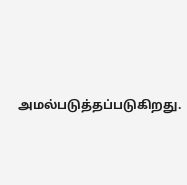அமல்படுத்தப்படுகிறது.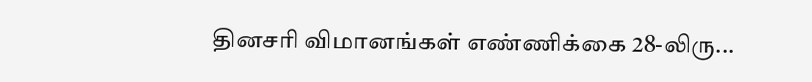தினசரி விமானங்கள் எண்ணிக்கை 28-லிரு...